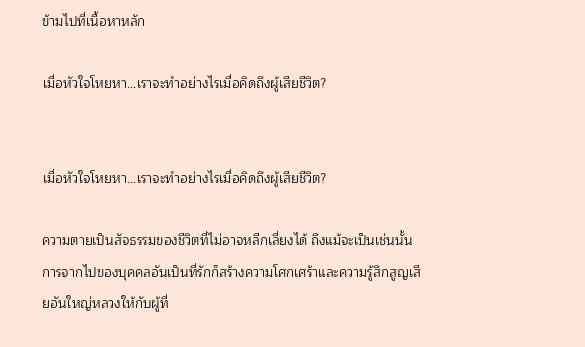ข้ามไปที่เนื้อหาหลัก

เมื่อหัวใจโหยหา...เราจะทำอย่างไรเมื่อคิดถึงผู้เสียชีวิต?


เมื่อหัวใจโหยหา...เราจะทำอย่างไรเมื่อคิดถึงผู้เสียชีวิต?

ความตายเป็นสัจธรรมของชีวิตที่ไม่อาจหลีกเลี่ยงได้ ถึงแม้จะเป็นเช่นนั้น การจากไปของบุคคลอันเป็นที่รักก็สร้างความโศกเศร้าและความรู้สึกสูญเสียอันใหญ่หลวงให้กับผู้ที่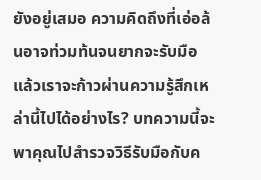ยังอยู่เสมอ ความคิดถึงที่เอ่อล้นอาจท่วมท้นจนยากจะรับมือ แล้วเราจะก้าวผ่านความรู้สึกเหล่านี้ไปได้อย่างไร? บทความนี้จะพาคุณไปสำรวจวิธีรับมือกับค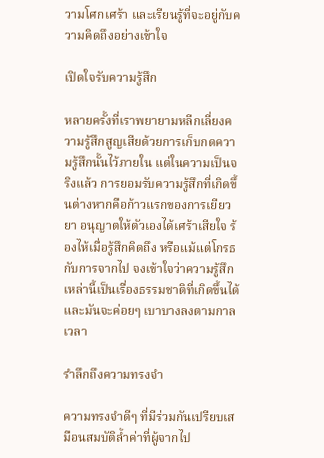วามโศกเศร้า และเรียนรู้ที่จะอยู่กับความคิดถึงอย่างเข้าใจ

เปิดใจรับความรู้สึก

หลายครั้งที่เราพยายามหลีกเลี่ยงความรู้สึกสูญเสียด้วยการเก็บกดความรู้สึกนั้นไว้ภายใน แต่ในความเป็นจริงแล้ว การยอมรับความรู้สึกที่เกิดขึ้นต่างหากคือก้าวแรกของการเยียวยา อนุญาตให้ตัวเองได้เศร้าเสียใจ ร้องไห้เมื่อรู้สึกคิดถึง หรือแม้แต่โกรธกับการจากไป จงเข้าใจว่าความรู้สึกเหล่านี้เป็นเรื่องธรรมชาติที่เกิดขึ้นได้ และมันจะค่อยๆ เบาบางลงตามกาลเวลา

รำลึกถึงความทรงจำ

ความทรงจำดีๆ ที่มีร่วมกันเปรียบเสมือนสมบัติล้ำค่าที่ผู้จากไป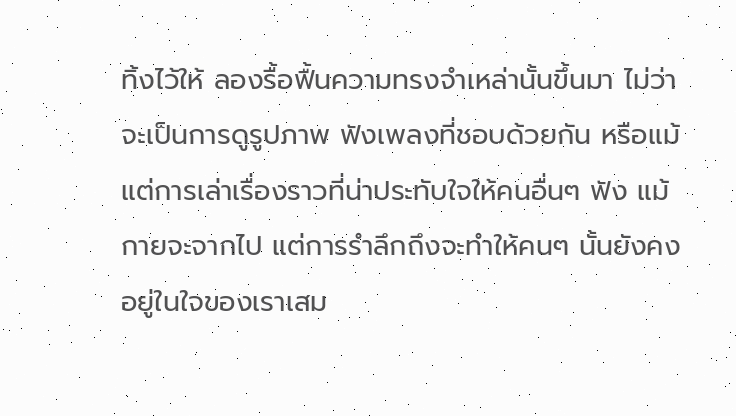ทิ้งไว้ให้ ลองรื้อฟื้นความทรงจำเหล่านั้นขึ้นมา ไม่ว่าจะเป็นการดูรูปภาพ ฟังเพลงที่ชอบด้วยกัน หรือแม้แต่การเล่าเรื่องราวที่น่าประทับใจให้คนอื่นๆ ฟัง แม้กายจะจากไป แต่การรำลึกถึงจะทำให้คนๆ นั้นยังคงอยู่ในใจของเราเสม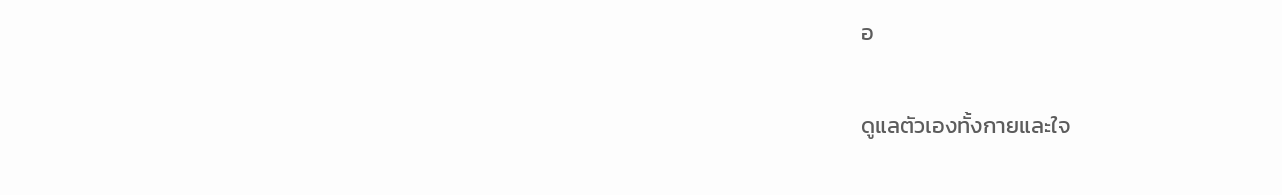อ

ดูแลตัวเองทั้งกายและใจ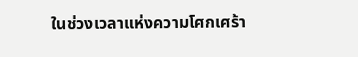ในช่วงเวลาแห่งความโศกเศร้า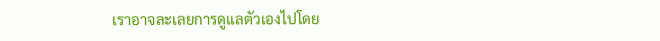เราอาจละเลยการดูแลตัวเองไปโดย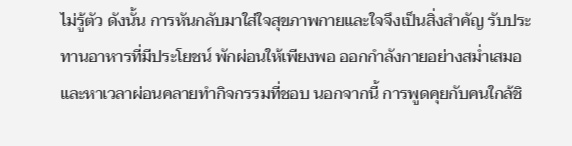ไม่รู้ตัว ดังนั้น การหันกลับมาใส่ใจสุขภาพกายและใจจึงเป็นสิ่งสำคัญ รับประทานอาหารที่มีประโยชน์ พักผ่อนให้เพียงพอ ออกกำลังกายอย่างสม่ำเสมอ และหาเวลาผ่อนคลายทำกิจกรรมที่ชอบ นอกจากนี้ การพูดคุยกับคนใกล้ชิ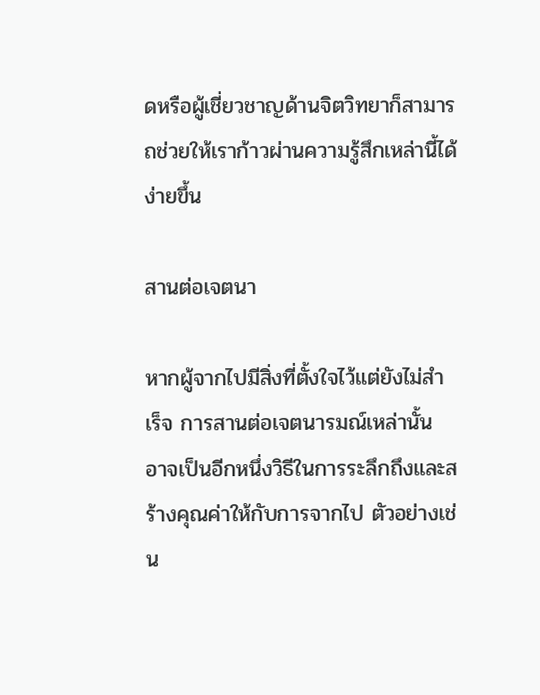ดหรือผู้เชี่ยวชาญด้านจิตวิทยาก็สามารถช่วยให้เราก้าวผ่านความรู้สึกเหล่านี้ได้ง่ายขึ้น

สานต่อเจตนา

หากผู้จากไปมีสิ่งที่ตั้งใจไว้แต่ยังไม่สำเร็จ การสานต่อเจตนารมณ์เหล่านั้น อาจเป็นอีกหนึ่งวิธีในการระลึกถึงและสร้างคุณค่าให้กับการจากไป ตัวอย่างเช่น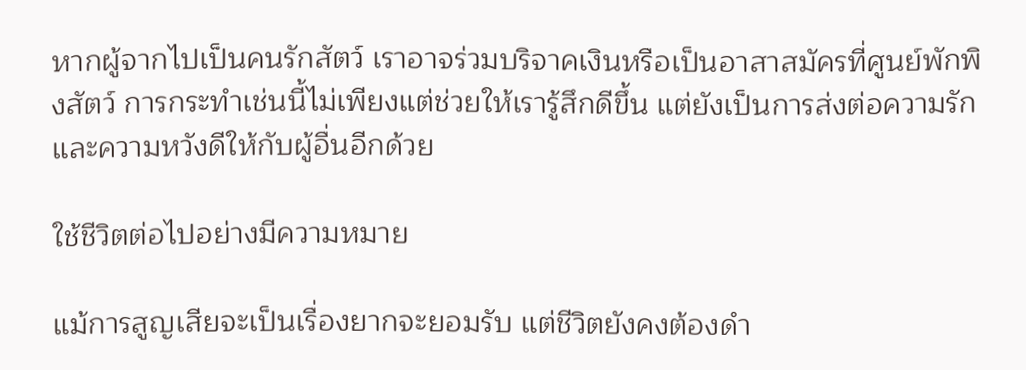หากผู้จากไปเป็นคนรักสัตว์ เราอาจร่วมบริจาคเงินหรือเป็นอาสาสมัครที่ศูนย์พักพิงสัตว์ การกระทำเช่นนี้ไม่เพียงแต่ช่วยให้เรารู้สึกดีขึ้น แต่ยังเป็นการส่งต่อความรักและความหวังดีให้กับผู้อื่นอีกด้วย

ใช้ชีวิตต่อไปอย่างมีความหมาย

แม้การสูญเสียจะเป็นเรื่องยากจะยอมรับ แต่ชีวิตยังคงต้องดำ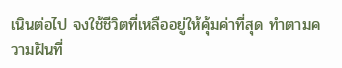เนินต่อไป จงใช้ชีวิตที่เหลืออยู่ให้คุ้มค่าที่สุด ทำตามความฝันที่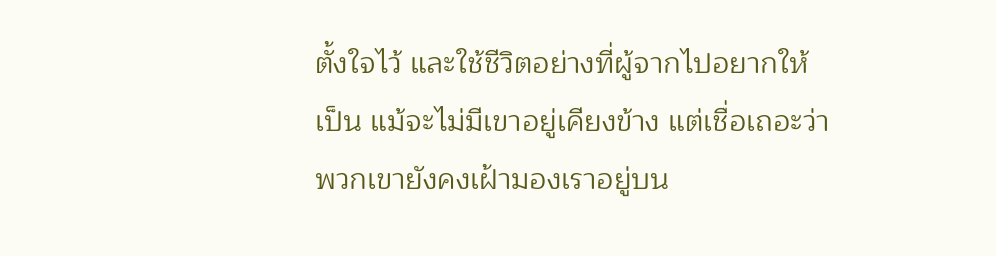ตั้งใจไว้ และใช้ชีวิตอย่างที่ผู้จากไปอยากให้เป็น แม้จะไม่มีเขาอยู่เคียงข้าง แต่เชื่อเถอะว่าพวกเขายังคงเฝ้ามองเราอยู่บน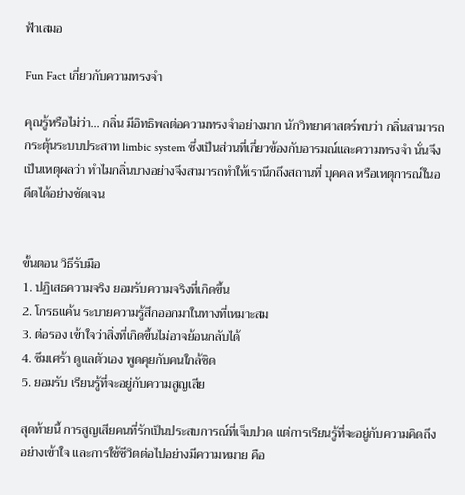ฟ้าเสมอ

Fun Fact เกี่ยวกับความทรงจำ

คุณรู้หรือไม่ว่า... กลิ่น มีอิทธิพลต่อความทรงจำอย่างมาก นักวิทยาศาสตร์พบว่า กลิ่นสามารถกระตุ้นระบบประสาท limbic system ซึ่งเป็นส่วนที่เกี่ยวข้องกับอารมณ์และความทรงจำ นั่นจึงเป็นเหตุผลว่า ทำไมกลิ่นบางอย่างจึงสามารถทำให้เรานึกถึงสถานที่ บุคคล หรือเหตุการณ์ในอดีตได้อย่างชัดเจน


ขั้นตอน วิธีรับมือ
1. ปฏิเสธความจริง ยอมรับความจริงที่เกิดขึ้น
2. โกรธแค้น ระบายความรู้สึกออกมาในทางที่เหมาะสม
3. ต่อรอง เข้าใจว่าสิ่งที่เกิดขึ้นไม่อาจย้อนกลับได้
4. ซึมเศร้า ดูแลตัวเอง พูดคุยกับคนใกล้ชิด
5. ยอมรับ เรียนรู้ที่จะอยู่กับความสูญเสีย

สุดท้ายนี้ การสูญเสียคนที่รักเป็นประสบการณ์ที่เจ็บปวด แต่การเรียนรู้ที่จะอยู่กับความคิดถึงอย่างเข้าใจ และการใช้ชีวิตต่อไปอย่างมีความหมาย คือ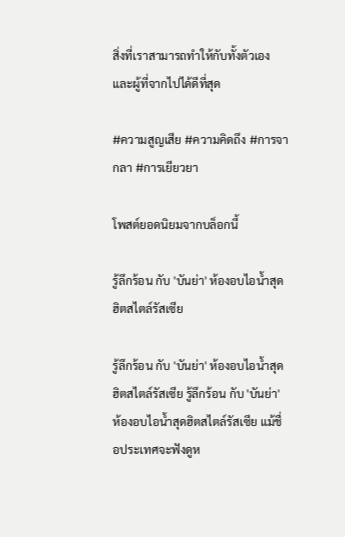สิ่งที่เราสามารถทำให้กับทั้งตัวเองและผู้ที่จากไปได้ดีที่สุด

#ความสูญเสีย #ความคิดถึง #การจากลา #การเยียวยา

โพสต์ยอดนิยมจากบล็อกนี้

รู้ลึกร้อน กับ 'บันย่า' ห้องอบไอน้ำสุดฮิตสไตล์รัสเซีย

รู้ลึกร้อน กับ 'บันย่า' ห้องอบไอน้ำสุดฮิตสไตล์รัสเซีย รู้ลึกร้อน กับ 'บันย่า' ห้องอบไอน้ำสุดฮิตสไตล์รัสเซีย แม้ชื่อประเทศจะฟังดูห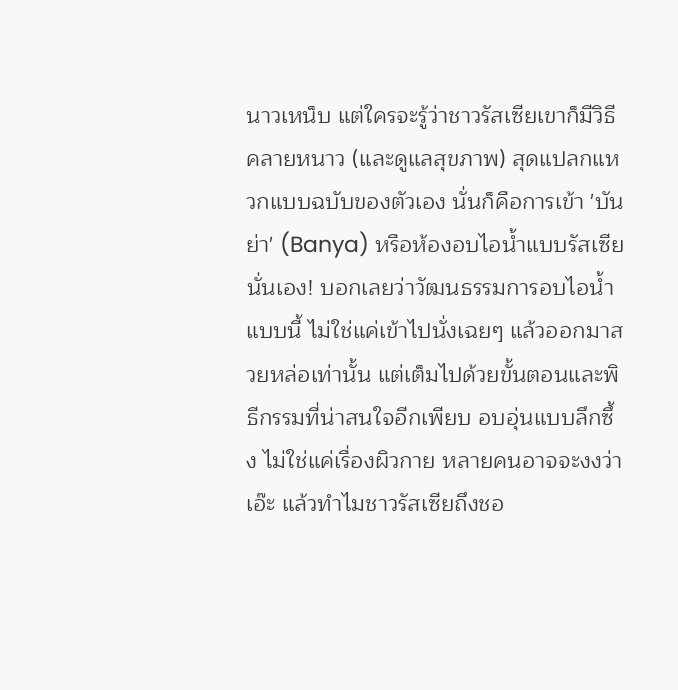นาวเหน็บ แต่ใครจะรู้ว่าชาวรัสเซียเขาก็มีวิธีคลายหนาว (และดูแลสุขภาพ) สุดแปลกแหวกแบบฉบับของตัวเอง นั่นก็คือการเข้า 'บันย่า' (Banya) หรือห้องอบไอน้ำแบบรัสเซียนั่นเอง! บอกเลยว่าวัฒนธรรมการอบไอน้ำแบบนี้ ไม่ใช่แค่เข้าไปนั่งเฉยๆ แล้วออกมาสวยหล่อเท่านั้น แต่เต็มไปด้วยขั้นตอนและพิธีกรรมที่น่าสนใจอีกเพียบ อบอุ่นแบบลึกซึ้ง ไม่ใช่แค่เรื่องผิวกาย หลายคนอาจจะงงว่า เอ๊ะ แล้วทำไมชาวรัสเซียถึงชอ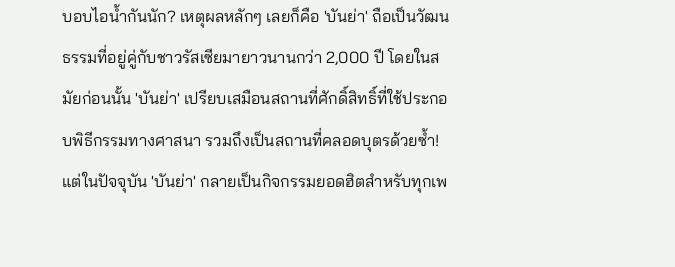บอบไอน้ำกันนัก? เหตุผลหลักๆ เลยก็คือ 'บันย่า' ถือเป็นวัฒนธรรมที่อยู่คู่กับชาวรัสเซียมายาวนานกว่า 2,000 ปี โดยในสมัยก่อนนั้น 'บันย่า' เปรียบเสมือนสถานที่ศักดิ์สิทธิ์ที่ใช้ประกอบพิธีกรรมทางศาสนา รวมถึงเป็นสถานที่คลอดบุตรด้วยซ้ำ! แต่ในปัจจุบัน 'บันย่า' กลายเป็นกิจกรรมยอดฮิตสำหรับทุกเพ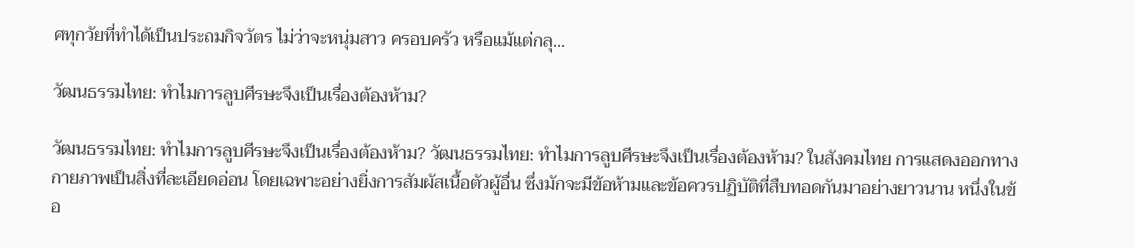ศทุกวัยที่ทำได้เป็นประถมกิจวัตร ไม่ว่าจะหนุ่มสาว ครอบครัว หรือแม้แต่กลุ...

วัฒนธรรมไทย: ทำไมการลูบศีรษะจึงเป็นเรื่องต้องห้าม?

วัฒนธรรมไทย: ทำไมการลูบศีรษะจึงเป็นเรื่องต้องห้าม? วัฒนธรรมไทย: ทำไมการลูบศีรษะจึงเป็นเรื่องต้องห้าม? ในสังคมไทย การแสดงออกทางกายภาพเป็นสิ่งที่ละเอียดอ่อน โดยเฉพาะอย่างยิ่งการสัมผัสเนื้อตัวผู้อื่น ซึ่งมักจะมีข้อห้ามและข้อควรปฏิบัติที่สืบทอดกันมาอย่างยาวนาน หนึ่งในข้อ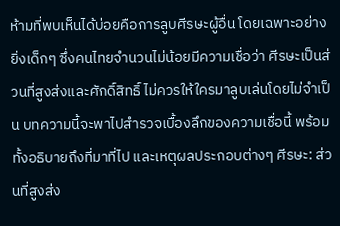ห้ามที่พบเห็นได้บ่อยคือการลูบศีรษะผู้อื่น โดยเฉพาะอย่างยิ่งเด็กๆ ซึ่งคนไทยจำนวนไม่น้อยมีความเชื่อว่า ศีรษะเป็นส่วนที่สูงส่งและศักดิ์สิทธิ์ ไม่ควรให้ใครมาลูบเล่นโดยไม่จำเป็น บทความนี้จะพาไปสำรวจเบื้องลึกของความเชื่อนี้ พร้อมทั้งอธิบายถึงที่มาที่ไป และเหตุผลประกอบต่างๆ ศีรษะ: ส่วนที่สูงส่ง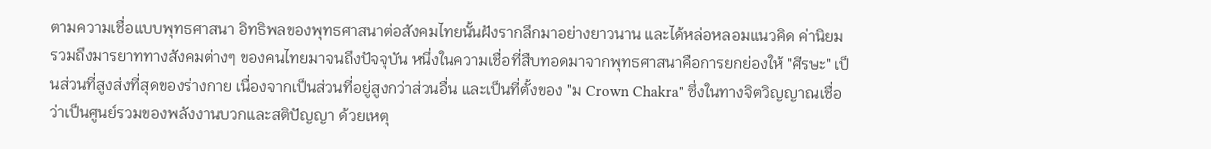ตามความเชื่อแบบพุทธศาสนา อิทธิพลของพุทธศาสนาต่อสังคมไทยนั้นฝังรากลึกมาอย่างยาวนาน และได้หล่อหลอมแนวคิด ค่านิยม รวมถึงมารยาททางสังคมต่างๆ ของคนไทยมาจนถึงปัจจุบัน หนึ่งในความเชื่อที่สืบทอดมาจากพุทธศาสนาคือการยกย่องให้ "ศีรษะ" เป็นส่วนที่สูงส่งที่สุดของร่างกาย เนื่องจากเป็นส่วนที่อยู่สูงกว่าส่วนอื่น และเป็นที่ตั้งของ "ม Crown Chakra" ซึ่งในทางจิตวิญญาณเชื่อว่าเป็นศูนย์รวมของพลังงานบวกและสติปัญญา ด้วยเหตุ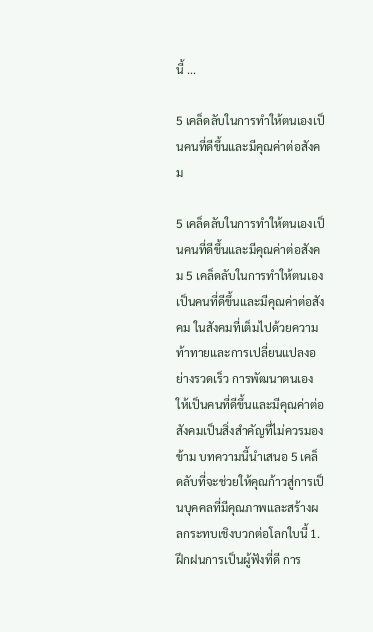นี้ ...

5 เคล็ดลับในการทำให้ตนเองเป็นคนที่ดีขึ้นและมีคุณค่าต่อสังคม

5 เคล็ดลับในการทำให้ตนเองเป็นคนที่ดีขึ้นและมีคุณค่าต่อสังคม 5 เคล็ดลับในการทำให้ตนเองเป็นคนที่ดีขึ้นและมีคุณค่าต่อสังคม ในสังคมที่เต็มไปด้วยความท้าทายและการเปลี่ยนแปลงอย่างรวดเร็ว การพัฒนาตนเองให้เป็นคนที่ดีขึ้นและมีคุณค่าต่อสังคมเป็นสิ่งสำคัญที่ไม่ควรมองข้าม บทความนี้นำเสนอ 5 เคล็ดลับที่จะช่วยให้คุณก้าวสู่การเป็นบุคคลที่มีคุณภาพและสร้างผลกระทบเชิงบวกต่อโลกใบนี้ 1. ฝึกฝนการเป็นผู้ฟังที่ดี การ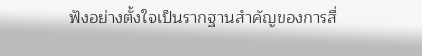ฟังอย่างตั้งใจเป็นรากฐานสำคัญของการสื่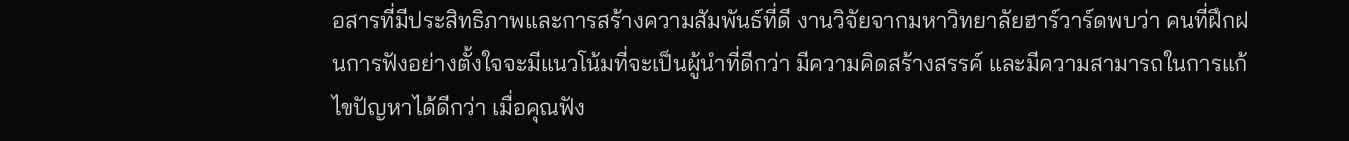อสารที่มีประสิทธิภาพและการสร้างความสัมพันธ์ที่ดี งานวิจัยจากมหาวิทยาลัยฮาร์วาร์ดพบว่า คนที่ฝึกฝนการฟังอย่างตั้งใจจะมีแนวโน้มที่จะเป็นผู้นำที่ดีกว่า มีความคิดสร้างสรรค์ และมีความสามารถในการแก้ไขปัญหาได้ดีกว่า เมื่อคุณฟัง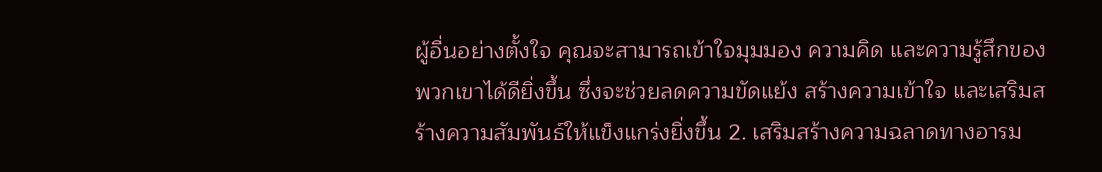ผู้อื่นอย่างตั้งใจ คุณจะสามารถเข้าใจมุมมอง ความคิด และความรู้สึกของพวกเขาได้ดียิ่งขึ้น ซึ่งจะช่วยลดความขัดแย้ง สร้างความเข้าใจ และเสริมสร้างความสัมพันธ์ให้แข็งแกร่งยิ่งขึ้น 2. เสริมสร้างความฉลาดทางอารม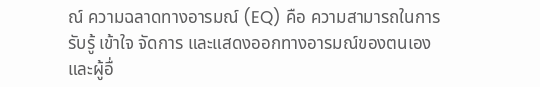ณ์ ความฉลาดทางอารมณ์ (EQ) คือ ความสามารถในการรับรู้ เข้าใจ จัดการ และแสดงออกทางอารมณ์ของตนเองและผู้อื่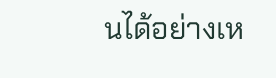นได้อย่างเห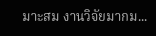มาะสม งานวิจัยมากม...